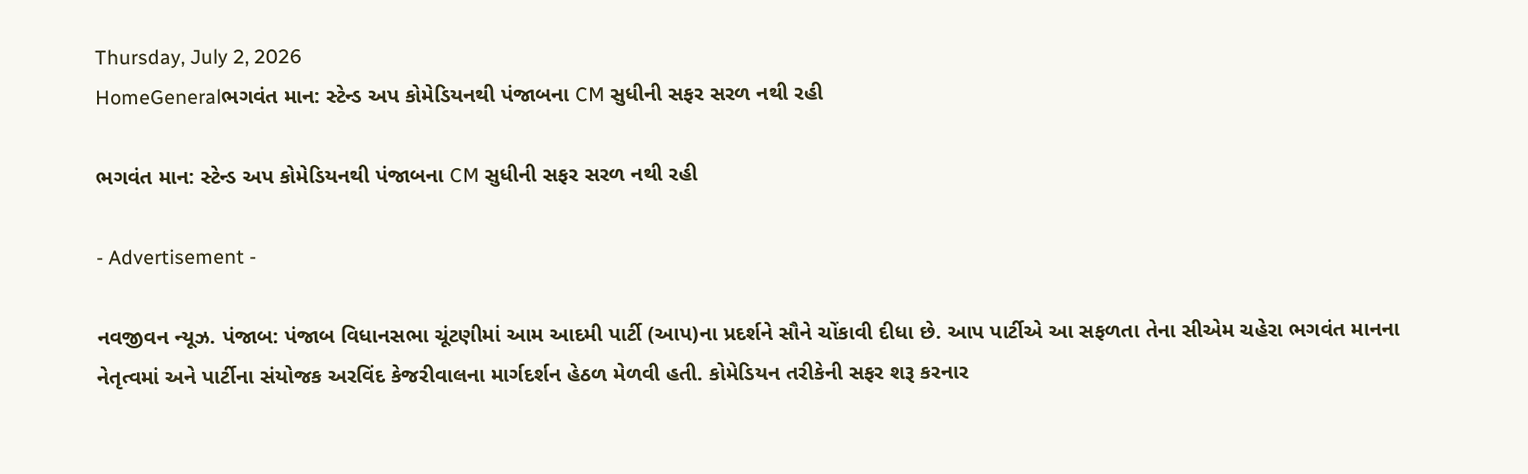Thursday, July 2, 2026
HomeGeneralભગવંત માન: સ્ટેન્ડ અપ કોમેડિયનથી પંજાબના CM સુધીની સફર સરળ નથી રહી

ભગવંત માન: સ્ટેન્ડ અપ કોમેડિયનથી પંજાબના CM સુધીની સફર સરળ નથી રહી

- Advertisement -

નવજીવન ન્યૂઝ. પંજાબ: પંજાબ વિધાનસભા ચૂંટણીમાં આમ આદમી પાર્ટી (આપ)ના પ્રદર્શને સૌને ચોંકાવી દીધા છે. આપ પાર્ટીએ આ સફળતા તેના સીએમ ચહેરા ભગવંત માનના નેતૃત્વમાં અને પાર્ટીના સંયોજક અરવિંદ કેજરીવાલના માર્ગદર્શન હેઠળ મેળવી હતી. કોમેડિયન તરીકેની સફર શરૂ કરનાર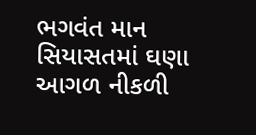ભગવંત માન સિયાસતમાં ઘણા આગળ નીકળી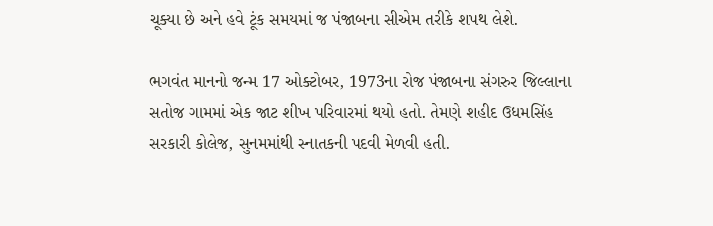ચૂક્યા છે અને હવે ટૂંક સમયમાં જ પંજાબના સીએમ તરીકે શપથ લેશે.

ભગવંત માનનો જન્મ 17 ઓક્ટોબર, 1973ના રોજ પંજાબના સંગરુર જિલ્લાના સતોજ ગામમાં એક જાટ શીખ પરિવારમાં થયો હતો. તેમણે શહીદ ઉધમસિંહ સરકારી કોલેજ, સુનમમાંથી સ્નાતકની પદવી મેળવી હતી.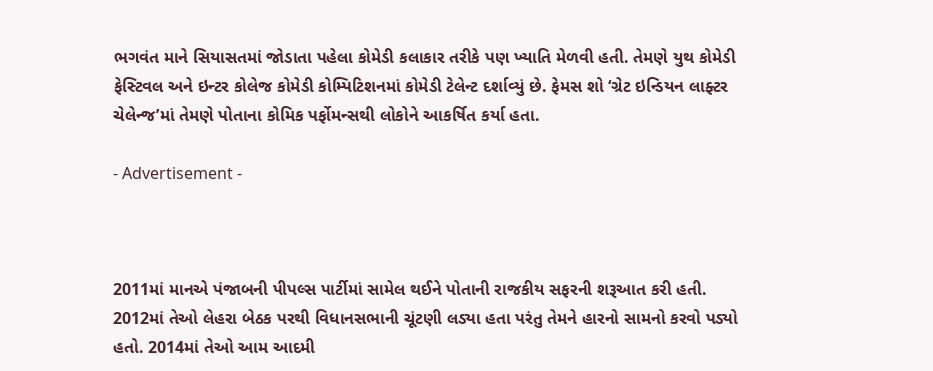ભગવંત માને સિયાસતમાં જોડાતા પહેલા કોમેડી કલાકાર તરીકે પણ ખ્યાતિ મેળવી હતી. તેમણે યુથ કોમેડી ફેસ્ટિવલ અને ઇન્ટર કોલેજ કોમેડી કોમ્પિટિશનમાં કોમેડી ટેલેન્ટ દર્શાવ્યું છે. ફેમસ શો ‘ગ્રેટ ઇન્ડિયન લાફ્ટર ચેલેન્જ’માં તેમણે પોતાના કોમિક પર્ફોમન્સથી લોકોને આકર્ષિત કર્યા હતા.

- Advertisement -



2011માં માનએ પંજાબની પીપલ્સ પાર્ટીમાં સામેલ થઈને પોતાની રાજકીય સફરની શરૂઆત કરી હતી. 2012માં તેઓ લેહરા બેઠક પરથી વિધાનસભાની ચૂંટણી લડ્યા હતા પરંતુ તેમને હારનો સામનો કરવો પડ્યો હતો. 2014માં તેઓ આમ આદમી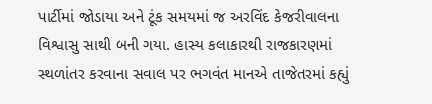પાર્ટીમાં જોડાયા અને ટૂંક સમયમાં જ અરવિંદ કેજરીવાલના વિશ્વાસુ સાથી બની ગયા. હાસ્ય કલાકારથી રાજકારણમાં સ્થળાંતર કરવાના સવાલ પર ભગવંત માનએ તાજેતરમાં કહ્યું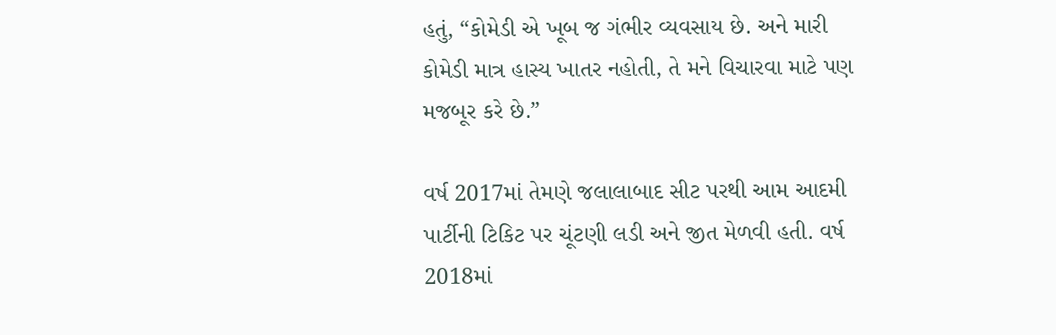હતું, “કોમેડી એ ખૂબ જ ગંભીર વ્યવસાય છે. અને મારી કોમેડી માત્ર હાસ્ય ખાતર નહોતી, તે મને વિચારવા માટે પણ મજબૂર કરે છે.”

વર્ષ 2017માં તેમણે જલાલાબાદ સીટ પરથી આમ આદમી પાર્ટીની ટિકિટ પર ચૂંટણી લડી અને જીત મેળવી હતી. વર્ષ 2018માં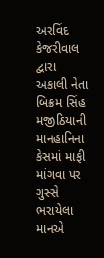અરવિંદ કેજરીવાલ દ્વારા અકાલી નેતા બિક્રમ સિંહ મજીઠિયાની માનહાનિના કેસમાં માફી માંગવા પર ગુસ્સે ભરાયેલા માનએ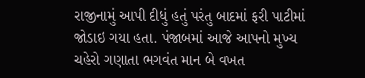રાજીનામું આપી દીધું હતું પરંતુ બાદમાં ફરી પાટીમાં જોડાઇ ગયા હતા. પંજાબમાં આજે આપનો મુખ્ય ચહેરો ગણાતા ભગવંત માન બે વખત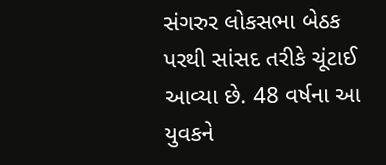સંગરુર લોકસભા બેઠક પરથી સાંસદ તરીકે ચૂંટાઈ આવ્યા છે. 48 વર્ષના આ યુવકને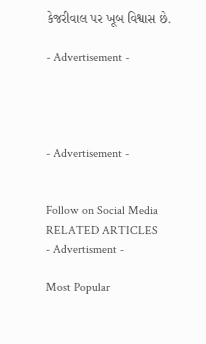કેજરીવાલ પર ખૂબ વિશ્વાસ છે.

- Advertisement -




- Advertisement -


Follow on Social Media
RELATED ARTICLES
- Advertisment -

Most Popular